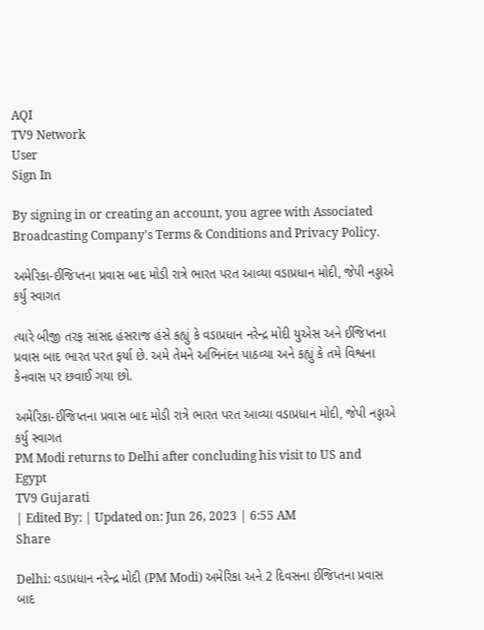AQI
TV9 Network
User
Sign In

By signing in or creating an account, you agree with Associated Broadcasting Company's Terms & Conditions and Privacy Policy.

અમેરિકા-ઈજિપ્તના પ્રવાસ બાદ મોડી રાત્રે ભારત પરત આવ્યા વડાપ્રધાન મોદી, જેપી નડ્ડાએ કર્યુ સ્વાગત

ત્યારે બીજી તરફ સાંસદ હંસરાજ હંસે કહ્યું કે વડાપ્રધાન નરેન્દ્ર મોદી યુએસ અને ઈજિપ્તના પ્રવાસ બાદ ભારત પરત ફર્યા છે. અમે તેમને અભિનંદન પાઠવ્યા અને કહ્યું કે તમે વિશ્વના કેનવાસ પર છવાઈ ગયા છો.

અમેરિકા-ઈજિપ્તના પ્રવાસ બાદ મોડી રાત્રે ભારત પરત આવ્યા વડાપ્રધાન મોદી, જેપી નડ્ડાએ કર્યુ સ્વાગત
PM Modi returns to Delhi after concluding his visit to US and Egypt
TV9 Gujarati
| Edited By: | Updated on: Jun 26, 2023 | 6:55 AM
Share

Delhi: વડાપ્રધાન નરેન્દ્ર મોદી (PM Modi) અમેરિકા અને 2 દિવસના ઈજિપ્તના પ્રવાસ બાદ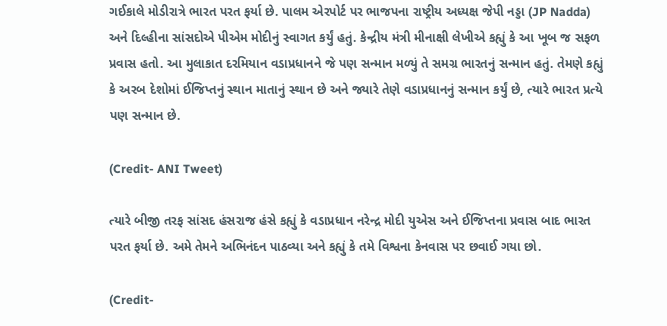ગઈકાલે મોડીરાત્રે ભારત પરત ફર્યા છે. પાલમ એરપોર્ટ પર ભાજપના રાષ્ટ્રીય અધ્યક્ષ જેપી નડ્ડા (JP Nadda) અને દિલ્હીના સાંસદોએ પીએમ મોદીનું સ્વાગત કર્યું હતું. કેન્દ્રીય મંત્રી મીનાક્ષી લેખીએ કહ્યું કે આ ખૂબ જ સફળ પ્રવાસ હતો. આ મુલાકાત દરમિયાન વડાપ્રધાનને જે પણ સન્માન મળ્યું તે સમગ્ર ભારતનું સન્માન હતું. તેમણે કહ્યું કે અરબ દેશોમાં ઈજિપ્તનું સ્થાન માતાનું સ્થાન છે અને જ્યારે તેણે વડાપ્રધાનનું સન્માન કર્યું છે, ત્યારે ભારત પ્રત્યે પણ સન્માન છે.

(Credit- ANI Tweet)

ત્યારે બીજી તરફ સાંસદ હંસરાજ હંસે કહ્યું કે વડાપ્રધાન નરેન્દ્ર મોદી યુએસ અને ઈજિપ્તના પ્રવાસ બાદ ભારત પરત ફર્યા છે. અમે તેમને અભિનંદન પાઠવ્યા અને કહ્યું કે તમે વિશ્વના કેનવાસ પર છવાઈ ગયા છો.

(Credit-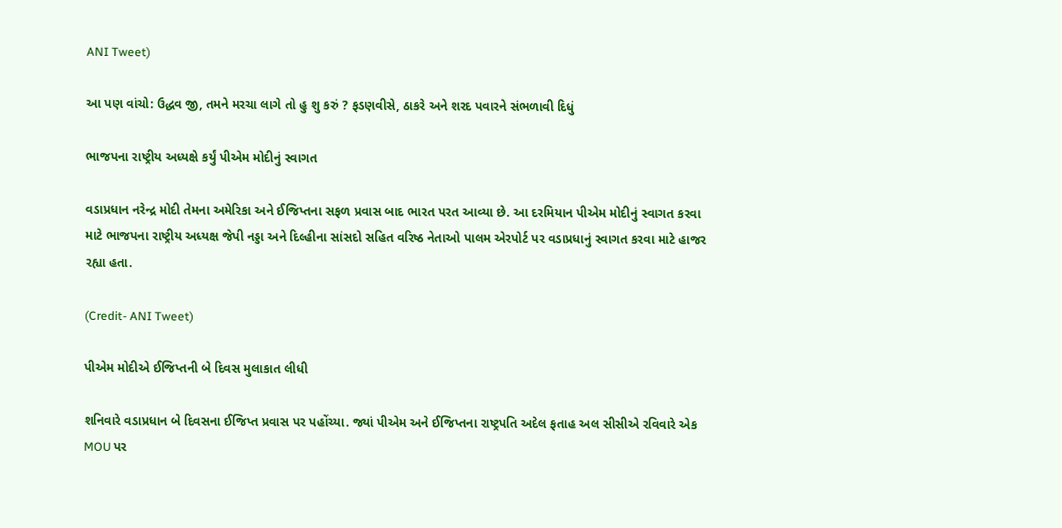ANI Tweet)

આ પણ વાંચો: ઉદ્ધવ જી, તમને મરચા લાગે તો હુ શુ કરું ? ફડણવીસે, ઠાકરે અને શરદ પવારને સંભળાવી દિધું

ભાજપના રાષ્ટ્રીય અધ્યક્ષે કર્યું પીએમ મોદીનું સ્વાગત

વડાપ્રધાન નરેન્દ્ર મોદી તેમના અમેરિકા અને ઈજિપ્તના સફળ પ્રવાસ બાદ ભારત પરત આવ્યા છે. આ દરમિયાન પીએમ મોદીનું સ્વાગત કરવા માટે ભાજપના રાષ્ટ્રીય અધ્યક્ષ જેપી નડ્ડા અને દિલ્હીના સાંસદો સહિત વરિષ્ઠ નેતાઓ પાલમ એરપોર્ટ પર વડાપ્રધાનું સ્વાગત કરવા માટે હાજર રહ્યા હતા.

(Credit- ANI Tweet)

પીએમ મોદીએ ઈજિપ્તની બે દિવસ મુલાકાત લીધી

શનિવારે વડાપ્રધાન બે દિવસના ઈજિપ્ત પ્રવાસ પર પહોંચ્યા. જ્યાં પીએમ અને ઈજિપ્તના રાષ્ટ્રપતિ અદેલ ફતાહ અલ સીસીએ રવિવારે એક MOU પર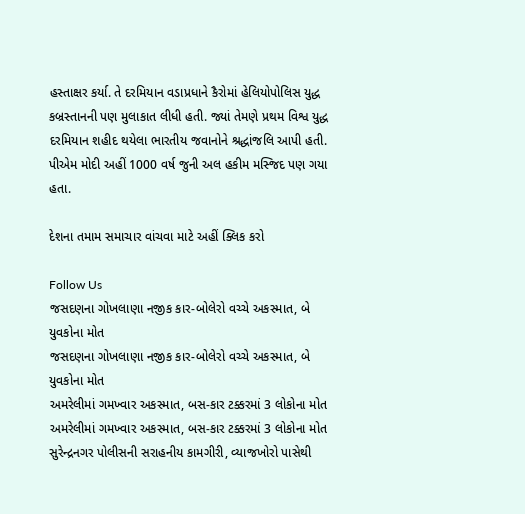હસ્તાક્ષર કર્યા. તે દરમિયાન વડાપ્રધાને કૈરોમાં હેલિયોપોલિસ યુદ્ધ કબ્રસ્તાનની પણ મુલાકાત લીધી હતી. જ્યાં તેમણે પ્રથમ વિશ્વ યુદ્ધ દરમિયાન શહીદ થયેલા ભારતીય જવાનોને શ્રદ્ધાંજલિ આપી હતી. પીએમ મોદી અહીં 1000 વર્ષ જુની અલ હકીમ મસ્જિદ પણ ગયા હતા.

દેશના તમામ સમાચાર વાંચવા માટે અહીં ક્લિક કરો

Follow Us
જસદણના ગોખલાણા નજીક કાર-બોલેરો વચ્ચે અકસ્માત, બે યુવકોના મોત
જસદણના ગોખલાણા નજીક કાર-બોલેરો વચ્ચે અકસ્માત, બે યુવકોના મોત
અમરેલીમાં ગમખ્વાર અકસ્માત, બસ-કાર ટક્કરમાં 3 લોકોના મોત
અમરેલીમાં ગમખ્વાર અકસ્માત, બસ-કાર ટક્કરમાં 3 લોકોના મોત
સુરેન્દ્રનગર પોલીસની સરાહનીય કામગીરી, વ્યાજખોરો પાસેથી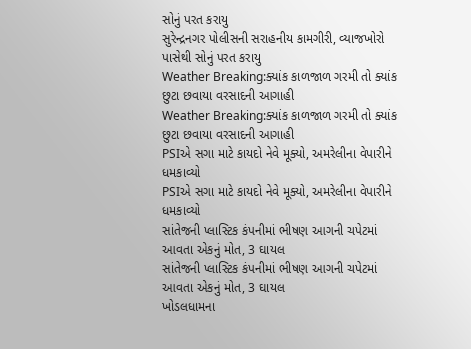સોનું પરત કરાયુ
સુરેન્દ્રનગર પોલીસની સરાહનીય કામગીરી, વ્યાજખોરો પાસેથી સોનું પરત કરાયુ
Weather Breaking:ક્યાંક કાળજાળ ગરમી તો ક્યાંક છુટા છવાયા વરસાદની આગાહી
Weather Breaking:ક્યાંક કાળજાળ ગરમી તો ક્યાંક છુટા છવાયા વરસાદની આગાહી
PSIએ સગા માટે કાયદો નેવે મૂક્યો, અમરેલીના વેપારીને ધમકાવ્યો
PSIએ સગા માટે કાયદો નેવે મૂક્યો, અમરેલીના વેપારીને ધમકાવ્યો
સાંતેજની પ્લાસ્ટિક કંપનીમાં ભીષણ આગની ચપેટમાં આવતા એકનું મોત, 3 ઘાયલ
સાંતેજની પ્લાસ્ટિક કંપનીમાં ભીષણ આગની ચપેટમાં આવતા એકનું મોત, 3 ઘાયલ
ખોડલધામના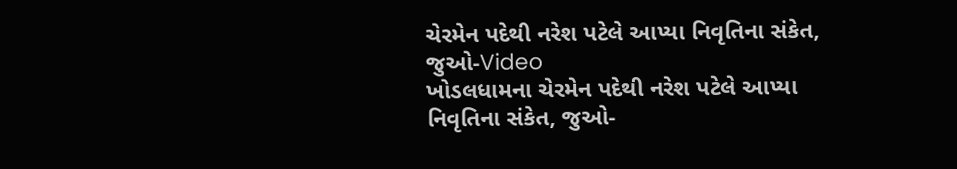ચેરમેન પદેથી નરેશ પટેલે આપ્યા નિવૃતિના સંકેત, જુઓ-Video
ખોડલધામના ચેરમેન પદેથી નરેશ પટેલે આપ્યા નિવૃતિના સંકેત, જુઓ-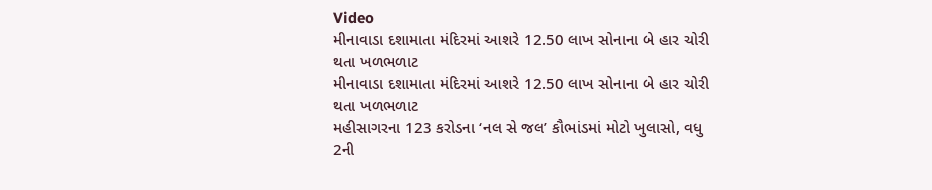Video
મીનાવાડા દશામાતા મંદિરમાં આશરે 12.50 લાખ સોનાના બે હાર ચોરી થતા ખળભળાટ
મીનાવાડા દશામાતા મંદિરમાં આશરે 12.50 લાખ સોનાના બે હાર ચોરી થતા ખળભળાટ
મહીસાગરના 123 કરોડના ‘નલ સે જલ’ કૌભાંડમાં મોટો ખુલાસો, વધુ 2ની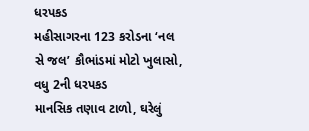ધરપકડ
મહીસાગરના 123 કરોડના ‘નલ સે જલ’ કૌભાંડમાં મોટો ખુલાસો, વધુ 2ની ધરપકડ
માનસિક તણાવ ટાળો, ઘરેલું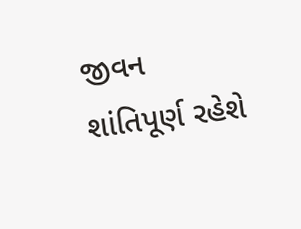જીવન શાંતિપૂર્ણ રહેશે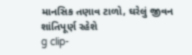માનસિક તણાવ ટાળો, ઘરેલું જીવન શાંતિપૂર્ણ રહેશે
g clip-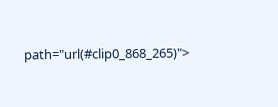path="url(#clip0_868_265)">